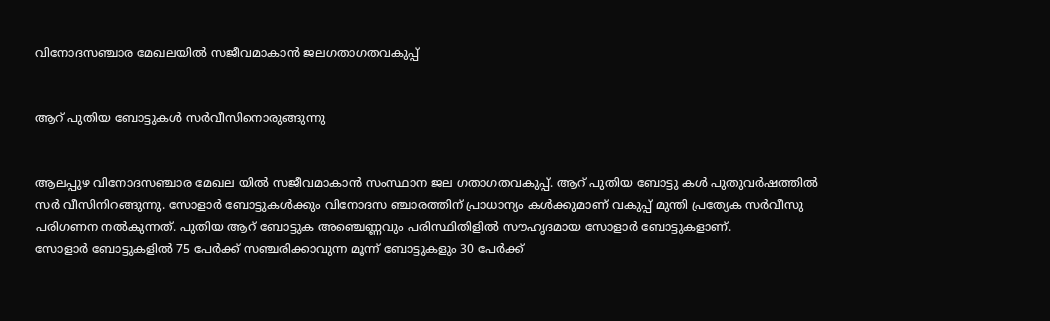വിനോദസഞ്ചാര മേഖലയിൽ സജീവമാകാൻ ജലഗതാഗതവകുപ്പ്


ആറ് പുതിയ ബോട്ടുകൾ സർവീസിനൊരുങ്ങുന്നു


ആലപ്പുഴ വിനോദസഞ്ചാര മേഖല യിൽ സജീവമാകാൻ സംസ്ഥാന ജല ഗതാഗതവകുപ്പ്. ആറ് പുതിയ ബോട്ടു കൾ പുതുവർഷത്തിൽ സർ വീസിനിറങ്ങുന്നു. സോളാർ ബോട്ടുകൾക്കും വിനോദസ ഞ്ചാരത്തിന് പ്രാധാന്യം കൾക്കുമാണ് വകുപ്പ് മുന്തി പ്രത്യേക സർവീസു പരിഗണന നൽകുന്നത്. പുതിയ ആറ് ബോട്ടുക അഞ്ചെണ്ണവും പരിസ്ഥിതിളിൽ സൗഹൃദമായ സോളാർ ബോട്ടുകളാണ്.
സോളാർ ബോട്ടുകളിൽ 75 പേർക്ക് സഞ്ചരിക്കാവുന്ന മൂന്ന് ബോട്ടുകളും 30 പേർക്ക്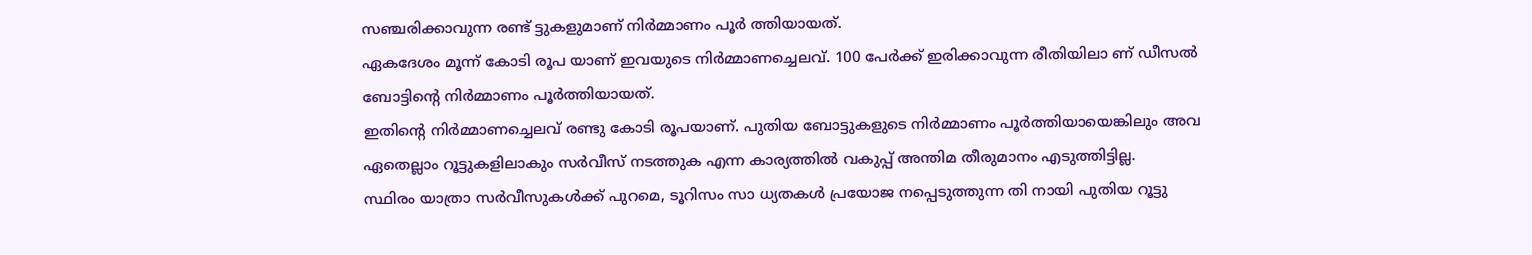സഞ്ചരിക്കാവുന്ന രണ്ട് ട്ടുകളുമാണ് നിർമ്മാണം പൂർ ത്തിയായത്.
ഏകദേശം മൂന്ന് കോടി രൂപ യാണ് ഇവയുടെ നിർമ്മാണച്ചെലവ്. 100 പേർക്ക് ഇരിക്കാവുന്ന രീതിയിലാ ണ് ഡീസൽ ബോട്ടിന്റെ നിർമ്മാണം പൂർത്തിയായത്.
ഇതിന്റെ നിർമ്മാണച്ചെലവ് രണ്ടു കോടി രൂപയാണ്. പുതിയ ബോട്ടുകളുടെ നിർമ്മാണം പൂർത്തിയായെങ്കിലും അവ ഏതെല്ലാം റൂട്ടുകളിലാകും സർവീസ് നടത്തുക എന്ന കാര്യത്തിൽ വകുപ്പ് അന്തിമ തീരുമാനം എടുത്തിട്ടില്ല.
സ്ഥിരം യാത്രാ സർവീസുകൾക്ക് പുറമെ, ടൂറിസം സാ ധ്യതകൾ പ്രയോജ നപ്പെടുത്തുന്ന തി നായി പുതിയ റൂട്ടു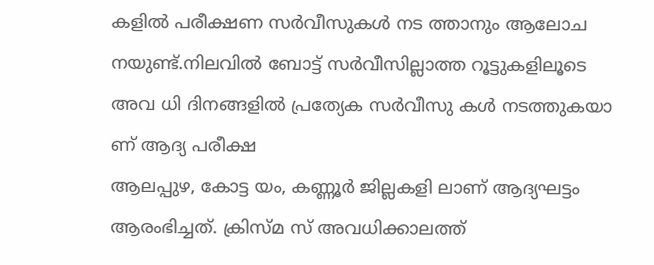കളിൽ പരീക്ഷണ സർവീസുകൾ നട ത്താനും ആലോച നയുണ്ട്.നിലവിൽ ബോട്ട് സർവീസില്ലാത്ത റൂട്ടുകളിലൂടെ അവ ധി ദിനങ്ങളിൽ പ്രത്യേക സർവീസു കൾ നടത്തുകയാ ണ് ആദ്യ പരീക്ഷ
ആലപ്പുഴ, കോട്ട യം, കണ്ണൂർ ജില്ലകളി ലാണ് ആദ്യഘട്ടം ആരംഭിച്ചത്. ക്രിസ്മ സ് അവധിക്കാലത്ത്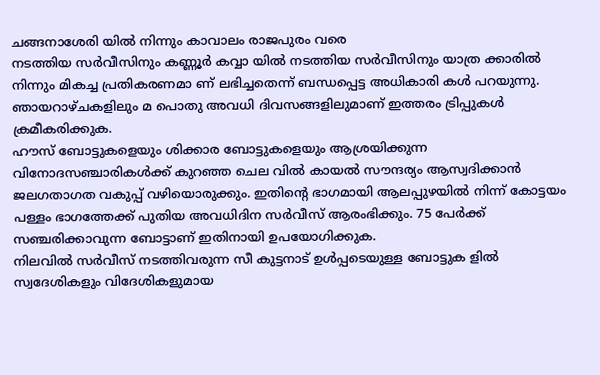ചങ്ങനാശേരി യിൽ നിന്നും കാവാലം രാജപുരം വരെ
നടത്തിയ സർവീസിനും കണ്ണൂർ കവ്വാ യിൽ നടത്തിയ സർവീസിനും യാത്ര ക്കാരിൽ നിന്നും മികച്ച പ്രതികരണമാ ണ് ലഭിച്ചതെന്ന് ബന്ധപ്പെട്ട അധികാരി കൾ പറയുന്നു. ഞായറാഴ്ചകളിലും മ പൊതു അവധി ദിവസങ്ങളിലുമാണ് ഇത്തരം ട്രിപ്പുകൾ ക്രമീകരിക്കുക.
ഹൗസ് ബോട്ടുകളെയും ശിക്കാര ബോട്ടുകളെയും ആശ്രയിക്കുന്ന വിനോദസഞ്ചാരികൾക്ക് കുറഞ്ഞ ചെല വിൽ കായൽ സൗന്ദര്യം ആസ്വദിക്കാൻ ജലഗതാഗത വകുപ്പ് വഴിയൊരുക്കും. ഇതിന്റെ ഭാഗമായി ആലപ്പുഴയിൽ നിന്ന് കോട്ടയം പള്ളം ഭാഗത്തേക്ക് പുതിയ അവധിദിന സർവീസ് ആരംഭിക്കും. 75 പേർക്ക് സഞ്ചരിക്കാവുന്ന ബോട്ടാണ് ഇതിനായി ഉപയോഗിക്കുക.
നിലവിൽ സർവീസ് നടത്തിവരുന്ന സീ കുട്ടനാട് ഉൾപ്പടെയുള്ള ബോട്ടുക ളിൽ സ്വദേശികളും വിദേശികളുമായ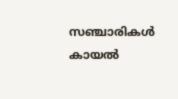സഞ്ചാരികൾ കായൽ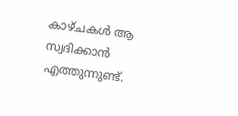കാഴ്ചകൾ ആ സ്വദിക്കാൻ എത്തുന്നുണ്ട്.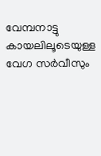വേമ്പനാട്ടു കായലിലൂടെയുള്ള വേഗ സർവീസും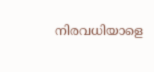നിരവധിയാളെ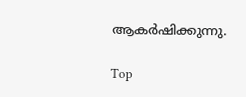ആകർഷിക്കുന്നു.

Top